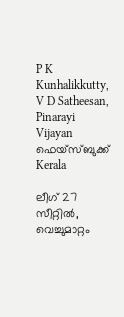P K Kunhalikkutty, V D Satheesan, Pinarayi Vijayan ഫെയ്സ്ബുക്ക്
Kerala

ലീഗ് 27 സീറ്റില്‍, വെച്ചുമാറ്റം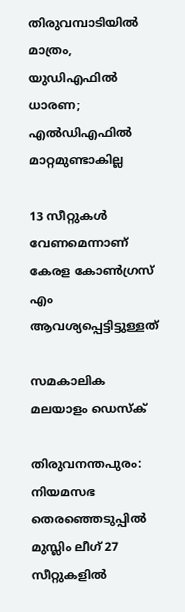തിരുവമ്പാടിയില്‍ മാത്രം, യുഡിഎഫില്‍ ധാരണ; എല്‍ഡിഎഫില്‍ മാറ്റമുണ്ടാകില്ല

13 സീറ്റുകള്‍ വേണമെന്നാണ് കേരള കോണ്‍ഗ്രസ് എം ആവശ്യപ്പെട്ടിട്ടുള്ളത്

സമകാലിക മലയാളം ഡെസ്ക്

തിരുവനന്തപുരം: നിയമസഭ തെരഞ്ഞെടുപ്പില്‍ മുസ്ലിം ലീഗ് 27 സീറ്റുകളില്‍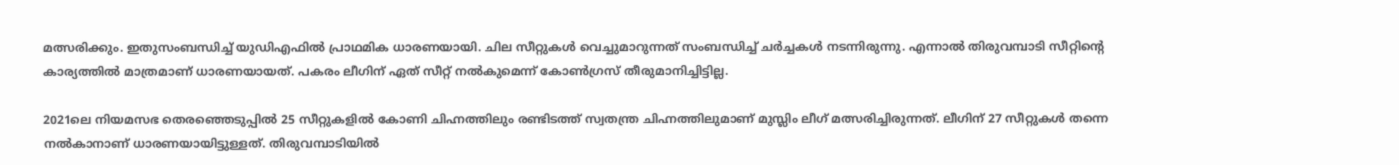മത്സരിക്കും. ഇതുസംബന്ധിച്ച് യുഡിഎഫില്‍ പ്രാഥമിക ധാരണയായി. ചില സീറ്റുകള്‍ വെച്ചുമാറുന്നത് സംബന്ധിച്ച് ചര്‍ച്ചകള്‍ നടന്നിരുന്നു. എന്നാല്‍ തിരുവമ്പാടി സീറ്റിന്റെ കാര്യത്തില്‍ മാത്രമാണ് ധാരണയായത്. പകരം ലീഗിന് ഏത് സീറ്റ് നല്‍കുമെന്ന് കോണ്‍ഗ്രസ് തീരുമാനിച്ചിട്ടില്ല.

2021ലെ നിയമസഭ തെരഞ്ഞെടുപ്പില്‍ 25 സീറ്റുകളില്‍ കോണി ചിഹ്നത്തിലും രണ്ടിടത്ത് സ്വതന്ത്ര ചിഹ്നത്തിലുമാണ് മുസ്ലിം ലീഗ് മത്സരിച്ചിരുന്നത്. ലീഗിന് 27 സീറ്റുകള്‍ തന്നെ നല്‍കാനാണ് ധാരണയായിട്ടുള്ളത്. തിരുവമ്പാടിയില്‍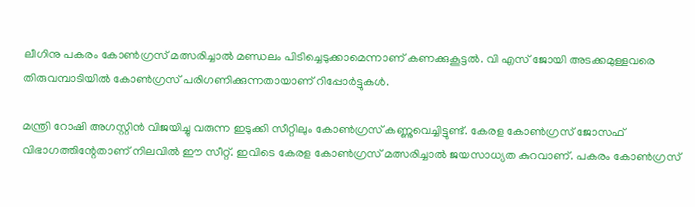ലീഗിനു പകരം കോണ്‍ഗ്രസ് മത്സരിച്ചാല്‍ മണ്ഡലം പിടിച്ചെടുക്കാമെന്നാണ് കണക്കുകൂട്ടല്‍. വി എസ് ജോയി അടക്കമുള്ളവരെ തിരുവമ്പാടിയില്‍ കോണ്‍ഗ്രസ് പരിഗണിക്കുന്നതായാണ് റിപ്പോര്‍ട്ടുകള്‍.

മന്ത്രി റോഷി അഗസ്റ്റിന്‍ വിജയിച്ചു വരുന്ന ഇടുക്കി സീറ്റിലും കോണ്‍ഗ്രസ് കണ്ണുവെച്ചിട്ടുണ്ട്. കേരള കോണ്‍ഗ്രസ് ജോസഫ് വിഭാഗത്തിന്റേതാണ് നിലവില്‍ ഈ സീറ്റ്. ഇവിടെ കേരള കോണ്‍ഗ്രസ് മത്സരിച്ചാല്‍ ജയസാധ്യത കുറവാണ്. പകരം കോണ്‍ഗ്രസ്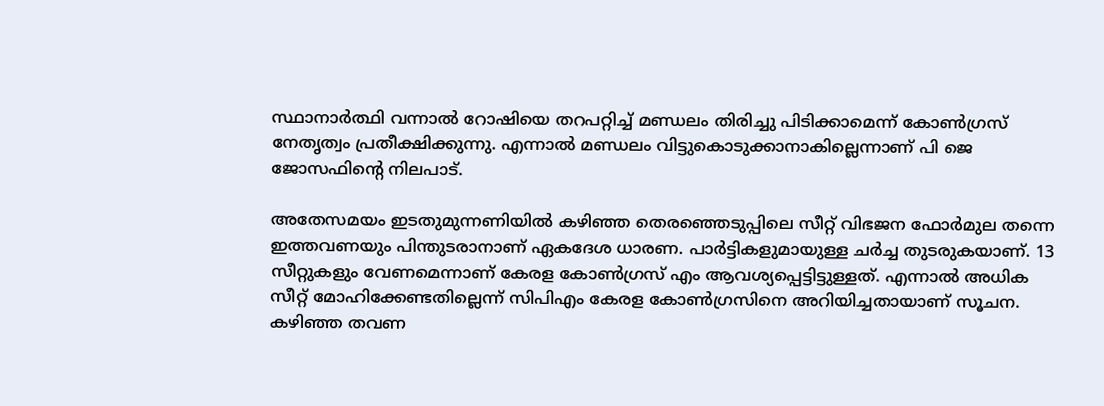സ്ഥാനാര്‍ത്ഥി വന്നാല്‍ റോഷിയെ തറപറ്റിച്ച് മണ്ഡലം തിരിച്ചു പിടിക്കാമെന്ന് കോണ്‍ഗ്രസ് നേതൃത്വം പ്രതീക്ഷിക്കുന്നു. എന്നാല്‍ മണ്ഡലം വിട്ടുകൊടുക്കാനാകില്ലെന്നാണ് പി ജെ ജോസഫിന്റെ നിലപാട്.

അതേസമയം ഇടതുമുന്നണിയില്‍ കഴിഞ്ഞ തെരഞ്ഞെടുപ്പിലെ സീറ്റ് വിഭജന ഫോര്‍മുല തന്നെ ഇത്തവണയും പിന്തുടരാനാണ് ഏകദേശ ധാരണ. പാര്‍ട്ടികളുമായുള്ള ചര്‍ച്ച തുടരുകയാണ്. 13 സീറ്റുകളും വേണമെന്നാണ് കേരള കോണ്‍ഗ്രസ് എം ആവശ്യപ്പെട്ടിട്ടുള്ളത്. എന്നാല്‍ അധിക സീറ്റ് മോഹിക്കേണ്ടതില്ലെന്ന് സിപിഎം കേരള കോണ്‍ഗ്രസിനെ അറിയിച്ചതായാണ് സൂചന. കഴിഞ്ഞ തവണ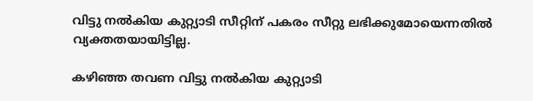വിട്ടു നല്‍കിയ കുറ്റ്യാടി സീറ്റിന് പകരം സീറ്റു ലഭിക്കുമോയെന്നതില്‍ വ്യക്തതയായിട്ടില്ല.

കഴിഞ്ഞ തവണ വിട്ടു നല്‍കിയ കുറ്റ്യാടി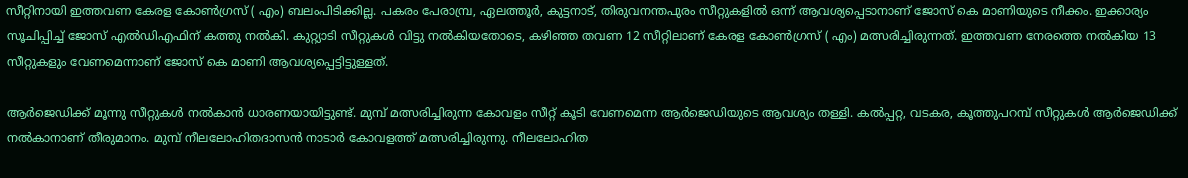സീറ്റിനായി ഇത്തവണ കേരള കോണ്‍ഗ്രസ് ( എം) ബലംപിടിക്കില്ല. പകരം പേരാമ്പ്ര, ഏലത്തൂര്‍, കുട്ടനാട്, തിരുവനന്തപുരം സീറ്റുകളില്‍ ഒന്ന് ആവശ്യപ്പെടാനാണ് ജോസ് കെ മാണിയുടെ നീക്കം. ഇക്കാര്യം സൂചിപ്പിച്ച് ജോസ് എല്‍ഡിഎഫിന് കത്തു നല്‍കി. കുറ്റ്യാടി സീറ്റുകള്‍ വിട്ടു നല്‍കിയതോടെ, കഴിഞ്ഞ തവണ 12 സീറ്റിലാണ് കേരള കോണ്‍ഗ്രസ് ( എം) മത്സരിച്ചിരുന്നത്. ഇത്തവണ നേരത്തെ നല്‍കിയ 13 സീറ്റുകളും വേണമെന്നാണ് ജോസ് കെ മാണി ആവശ്യപ്പെട്ടിട്ടുള്ളത്.

ആര്‍ജെഡിക്ക് മൂന്നു സീറ്റുകള്‍ നല്‍കാന്‍ ധാരണയായിട്ടുണ്ട്. മുമ്പ് മത്സരിച്ചിരുന്ന കോവളം സീറ്റ് കൂടി വേണമെന്ന ആര്‍ജെഡിയുടെ ആവശ്യം തള്ളി. കല്‍പ്പറ്റ, വടകര, കൂത്തുപറമ്പ് സീറ്റുകള്‍ ആര്‍ജെഡിക്ക് നല്‍കാനാണ് തീരുമാനം. മുമ്പ് നീലലോഹിതദാസന്‍ നാടാര്‍ കോവളത്ത് മത്സരിച്ചിരുന്നു. നീലലോഹിത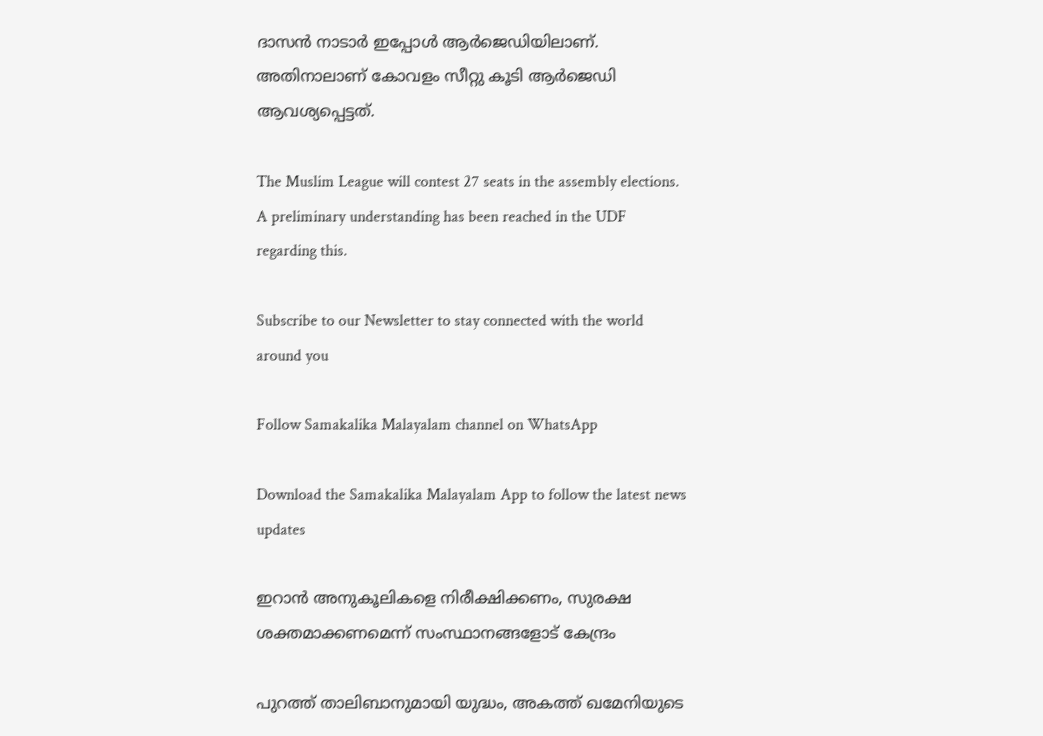ദാസന്‍ നാടാര്‍ ഇപ്പോള്‍ ആര്‍ജെഡിയിലാണ്. അതിനാലാണ് കോവളം സീറ്റു കൂടി ആര്‍ജെഡി ആവശ്യപ്പെട്ടത്.

The Muslim League will contest 27 seats in the assembly elections. A preliminary understanding has been reached in the UDF regarding this.

Subscribe to our Newsletter to stay connected with the world around you

Follow Samakalika Malayalam channel on WhatsApp

Download the Samakalika Malayalam App to follow the latest news updates

ഇറാന്‍ അനുകൂലികളെ നിരീക്ഷിക്കണം, സുരക്ഷ ശക്തമാക്കണമെന്ന് സംസ്ഥാനങ്ങളോട് കേന്ദ്രം

പുറത്ത് താലിബാനുമായി യുദ്ധം, അകത്ത് ഖമേനിയുടെ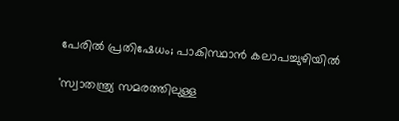പേരില്‍ പ്രതിഷേധം; പാകിസ്ഥാന്‍ കലാപച്ചുഴിയില്‍

'സ്വാതന്ത്ര്യ സമരത്തിലുള്ള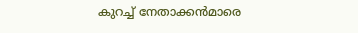കുറച്ച് നേതാക്കൻമാരെ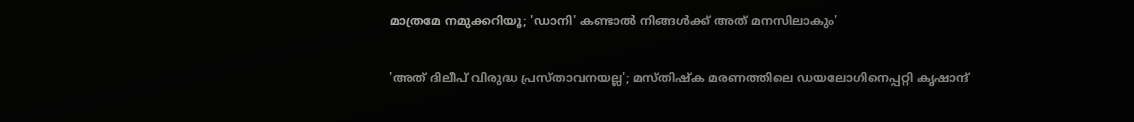മാത്രമേ നമുക്കറിയൂ; 'ഡാനി' കണ്ടാൽ നിങ്ങൾക്ക് അത് മനസിലാകും'

'അത് ദിലീപ് വിരുദ്ധ പ്രസ്താവനയല്ല'; മസ്തിഷ്‌ക മരണത്തിലെ ഡയലോഗിനെപ്പറ്റി കൃഷാന്ദ്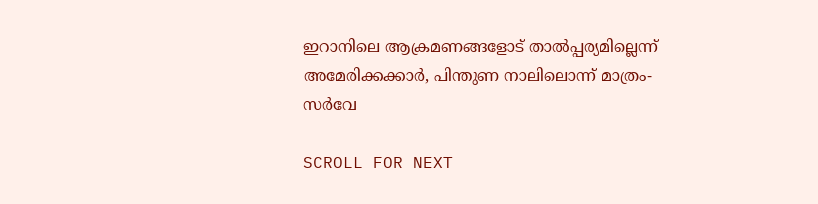ഇറാനിലെ ആക്രമണങ്ങളോട് താല്‍പ്പര്യമില്ലെന്ന് അമേരിക്കക്കാര്‍, പിന്തുണ നാലിലൊന്ന് മാത്രം- സര്‍വേ

SCROLL FOR NEXT